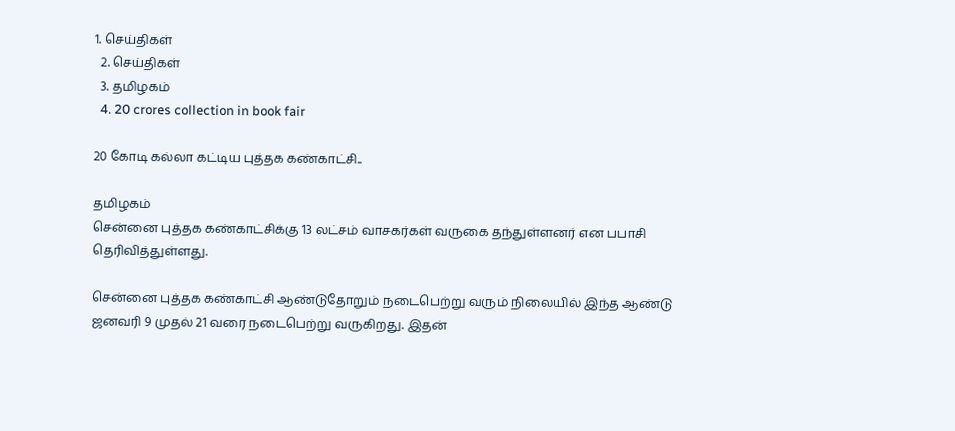1. செய்திகள்
  2. செய்திகள்
  3. த‌மிழக‌ம்
  4. 20 crores collection in book fair

20 கோடி கல்லா கட்டிய புத்தக கண்காட்சி..

தமிழகம்
சென்னை புத்தக கண்காட்சிக்கு 13 லட்சம் வாசகர்கள் வருகை தந்துள்ளனர் என பபாசி தெரிவித்துள்ளது.

சென்னை புத்தக கண்காட்சி ஆண்டுதோறும் நடைபெற்று வரும் நிலையில் இந்த ஆண்டு ஜனவரி 9 முதல் 21 வரை நடைபெற்று வருகிறது. இதன்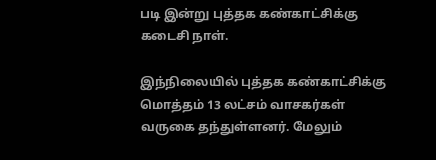படி இன்று புத்தக கண்காட்சிக்கு கடைசி நாள்.

இந்நிலையில் புத்தக கண்காட்சிக்கு மொத்தம் 13 லட்சம் வாசகர்கள் வருகை தந்துள்ளனர். மேலும்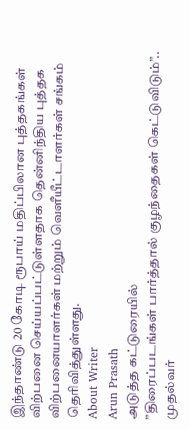இந்தாண்டு 20 கோடி ரூபாய் மதிப்பிலான புத்தகங்கள் விற்பனை செய்யப்பட்டுள்ளதாக தென்னிந்திய புத்தக விற்பனையாளர்கள் மற்றும் வெளீயீட்டாளர்கள் சங்கம் தெரிவித்துள்ளது.
About Writer
Arun Prasath
அடுத்த கட்டுரையில்
”திரைப்படங்கள் பார்த்தால் குழந்தைகள் கெட்டுவிடும்”.. முதல்வர்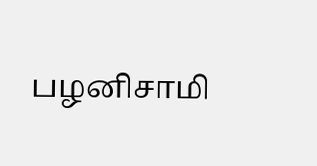பழனிசாமி